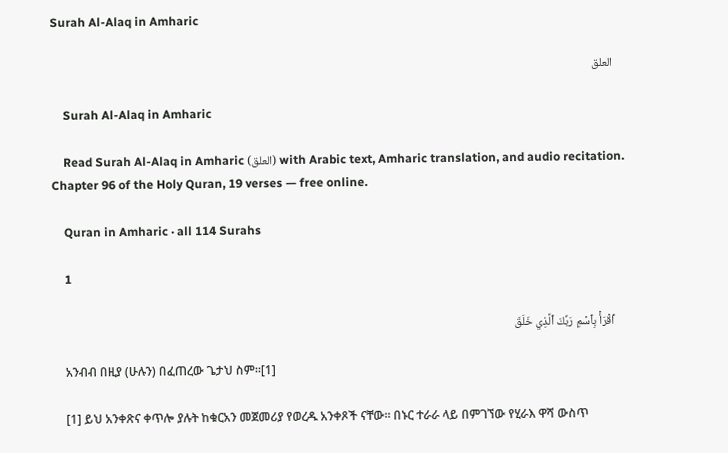Surah Al-Alaq in Amharic

    العلق

    Surah Al-Alaq in Amharic

    Read Surah Al-Alaq in Amharic (العلق) with Arabic text, Amharic translation, and audio recitation. Chapter 96 of the Holy Quran, 19 verses — free online.

    Quran in Amharic · all 114 Surahs

    1

    ٱقۡرَأۡ بِٱسۡمِ رَبِّكَ ٱلَّذِي خَلَقَ

    አንብብ በዚያ (ሁሉን) በፈጠረው ጌታህ ስም፡፡[1]

    [1] ይህ አንቀጽና ቀጥሎ ያሉት ከቁርአን መጀመሪያ የወረዱ አንቀጾች ናቸው። በኑር ተራራ ላይ በምገኘው የሂራእ ዋሻ ውስጥ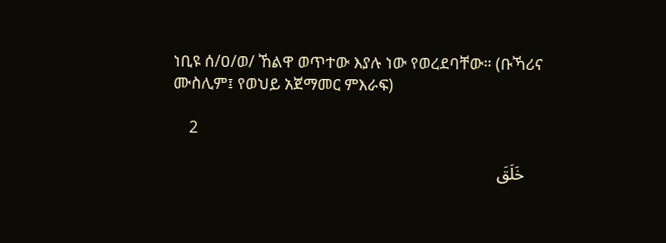ነቢዩ ሰ/ዐ/ወ/ ኸልዋ ወጥተው እያሉ ነው የወረደባቸው። (ቡኻሪና ሙስሊም፤ የወህይ አጀማመር ምእራፍ)

    2

    خَلَقَ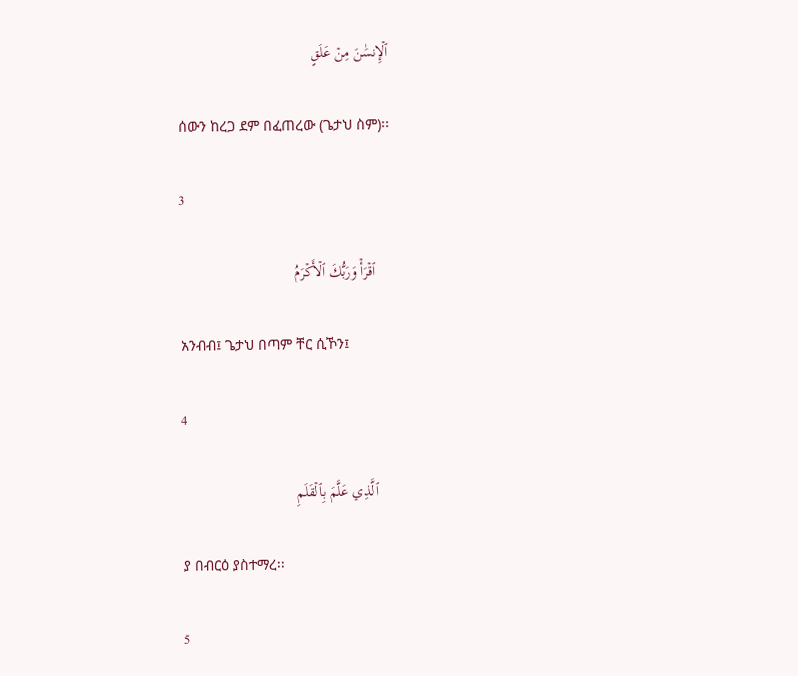ٱلۡإِنسَٰنَ مِنۡ عَلَقٍ

    ሰውን ከረጋ ደም በፈጠረው (ጌታህ ስም)፡፡

    3

    ٱقۡرَأۡ وَرَبُّكَ ٱلۡأَكۡرَمُ

    አንብብ፤ ጌታህ በጣም ቸር ሲኾን፤

    4

    ٱلَّذِي عَلَّمَ بِٱلۡقَلَمِ

    ያ በብርዕ ያስተማረ፡፡

    5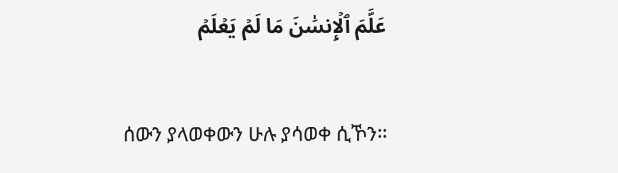عَلَّمَ ٱلۡإِنسَٰنَ مَا لَمۡ يَعۡلَمۡ

    ሰውን ያላወቀውን ሁሉ ያሳወቀ ሲኾን፡፡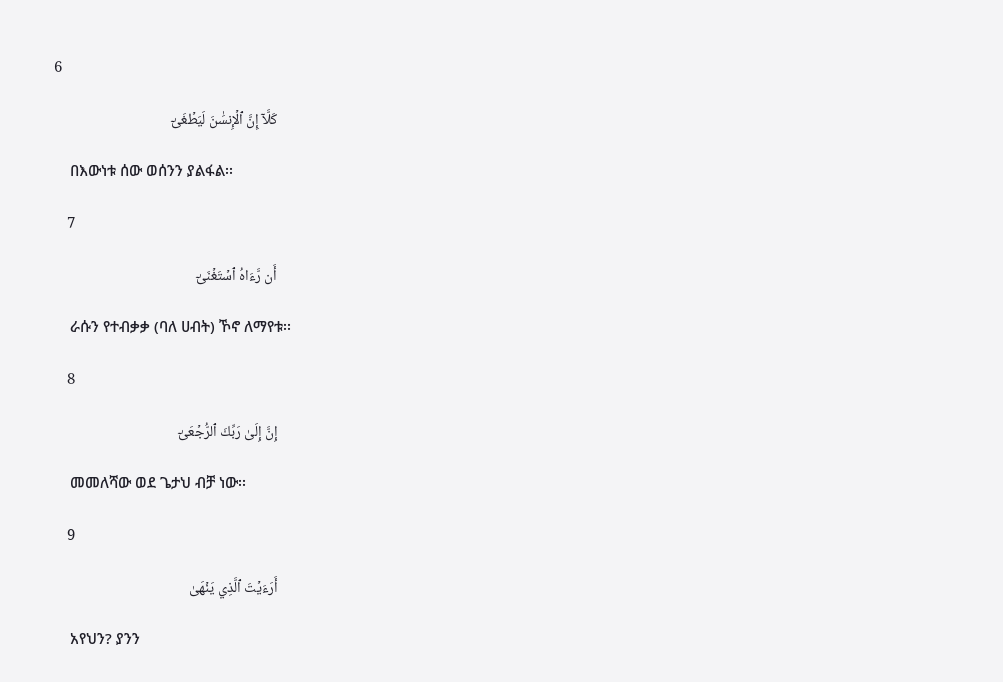6

    كَلَّآ إِنَّ ٱلۡإِنسَٰنَ لَيَطۡغَىٰٓ

    በእውነቱ ሰው ወሰንን ያልፋል፡፡

    7

    أَن رَّءَاهُ ٱسۡتَغۡنَىٰٓ

    ራሱን የተብቃቃ (ባለ ሀብት) ኾኖ ለማየቱ፡፡

    8

    إِنَّ إِلَىٰ رَبِّكَ ٱلرُّجۡعَىٰٓ

    መመለሻው ወደ ጌታህ ብቻ ነው፡፡

    9

    أَرَءَيۡتَ ٱلَّذِي يَنۡهَىٰ

    አየህን? ያንን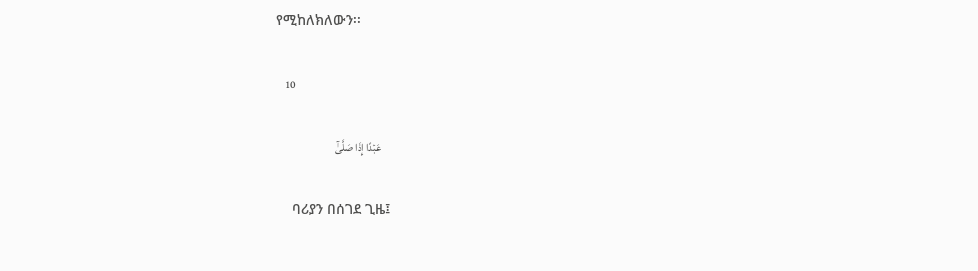የሚከለክለውን፡፡

    10

    عَبۡدًا إِذَا صَلَّىٰٓ

    ባሪያን በሰገደ ጊዜ፤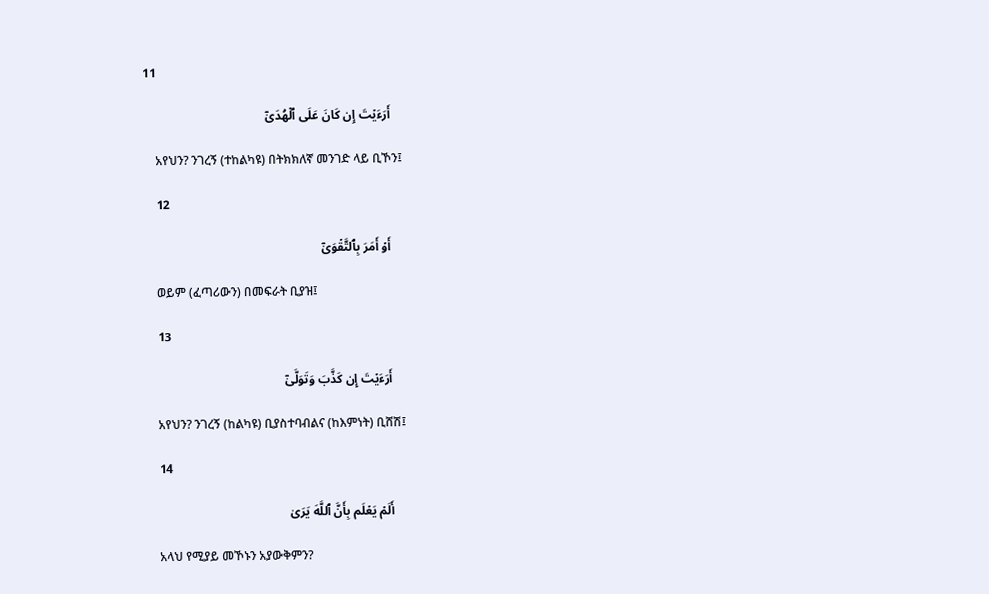11

    أَرَءَيۡتَ إِن كَانَ عَلَى ٱلۡهُدَىٰٓ

    አየህን? ንገረኝ (ተከልካዩ) በትክክለኛ መንገድ ላይ ቢኾን፤

    12

    أَوۡ أَمَرَ بِٱلتَّقۡوَىٰٓ

    ወይም (ፈጣሪውን) በመፍራት ቢያዝ፤

    13

    أَرَءَيۡتَ إِن كَذَّبَ وَتَوَلَّىٰٓ

    አየህን? ንገረኝ (ከልካዩ) ቢያስተባብልና (ከእምነት) ቢሸሽ፤

    14

    أَلَمۡ يَعۡلَم بِأَنَّ ٱللَّهَ يَرَىٰ

    አላህ የሚያይ መኾኑን አያውቅምን?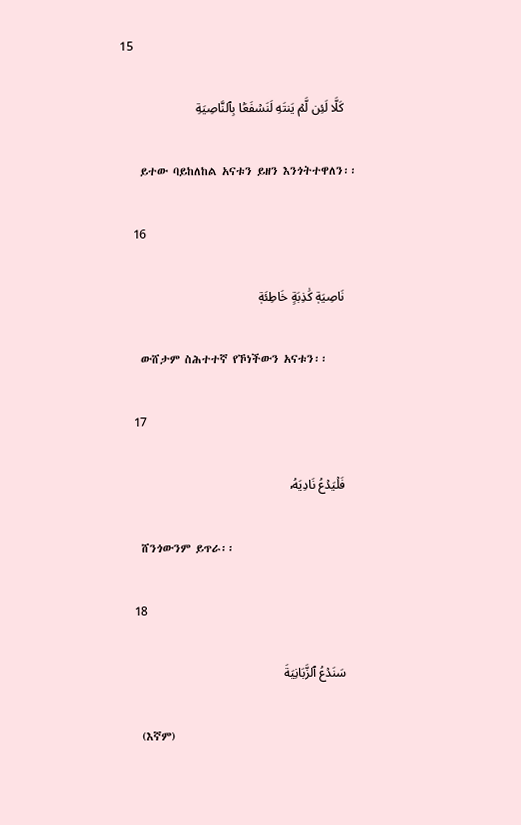15

    كَلَّا لَئِن لَّمۡ يَنتَهِ لَنَسۡفَعَۢا بِٱلنَّاصِيَةِ

    ይተው ባይከለከል አናቱን ይዘን እንጎትተዋለን፡፡

    16

    نَاصِيَةٖ كَٰذِبَةٍ خَاطِئَةٖ

    ውሸታም ስሕተተኛ የኾነችውን አናቱን፡፡

    17

    فَلۡيَدۡعُ نَادِيَهُۥ

    ሸንጎውንም ይጥራ፡፡

    18

    سَنَدۡعُ ٱلزَّبَانِيَةَ

    (እኛም)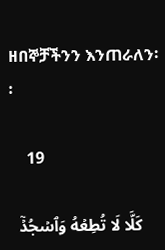ዘበኞቻችንን እንጠራለን፡፡

    19

    كَلَّا لَا تُطِعۡهُ وَٱسۡجُدۡۤ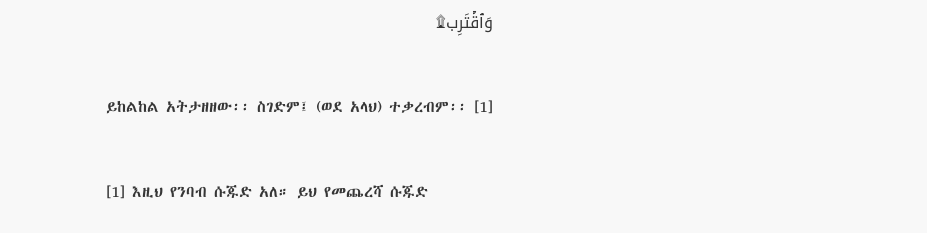وَٱقۡتَرِب۩

    ይከልከል አትታዘዘው፡፡ ስገድም፤ (ወደ አላህ) ተቃረብም፡፡ [1]

    [1] እዚህ የንባብ ሱጁድ አለ። ይህ የመጨረሻ ሱጁድ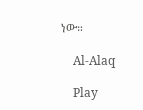ነው።

    Al-Alaq

    Play